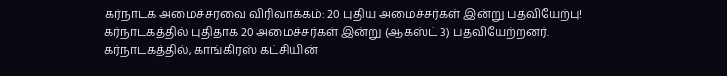கர்நாடக அமைச்சரவை விரிவாக்கம்: 20 புதிய அமைச்சர்கள் இன்று பதவியேற்பு!
கர்நாடகத்தில் புதிதாக 20 அமைச்சர்கள் இன்று (ஆகஸ்ட் 3) பதவியேற்றனர்.
கர்நாடகத்தில், காங்கிரஸ் கட்சியின்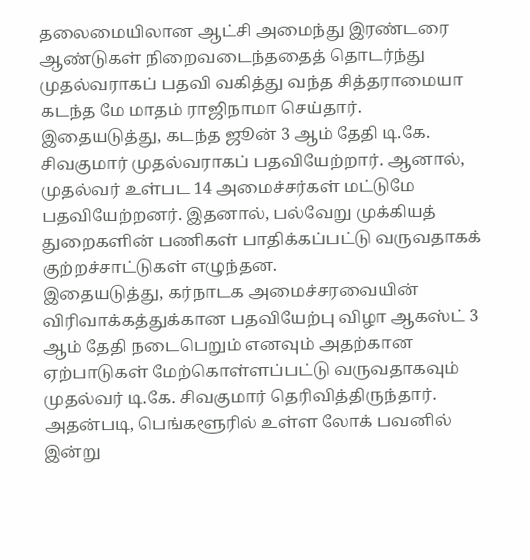தலைமையிலான ஆட்சி அமைந்து இரண்டரை ஆண்டுகள் நிறைவடைந்ததைத் தொடர்ந்து முதல்வராகப் பதவி வகித்து வந்த சித்தராமையா கடந்த மே மாதம் ராஜிநாமா செய்தார்.
இதையடுத்து, கடந்த ஜூன் 3 ஆம் தேதி டி.கே. சிவகுமார் முதல்வராகப் பதவியேற்றார். ஆனால், முதல்வர் உள்பட 14 அமைச்சர்கள் மட்டுமே பதவியேற்றனர். இதனால், பல்வேறு முக்கியத் துறைகளின் பணிகள் பாதிக்கப்பட்டு வருவதாகக் குற்றச்சாட்டுகள் எழுந்தன.
இதையடுத்து, கர்நாடக அமைச்சரவையின் விரிவாக்கத்துக்கான பதவியேற்பு விழா ஆகஸ்ட் 3 ஆம் தேதி நடைபெறும் எனவும் அதற்கான ஏற்பாடுகள் மேற்கொள்ளப்பட்டு வருவதாகவும் முதல்வர் டி.கே. சிவகுமார் தெரிவித்திருந்தார்.
அதன்படி, பெங்களூரில் உள்ள லோக் பவனில் இன்று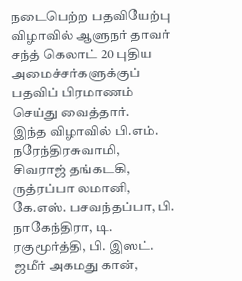நடைபெற்ற பதவியேற்பு விழாவில் ஆளுநர் தாவர் சந்த் கெலாட் 20 புதிய அமைச்சர்களுக்குப் பதவிப் பிரமாணம் செய்து வைத்தார்.
இந்த விழாவில் பி.எம். நரேந்திரசுவாமி, சிவராஜ் தங்கடகி, ருத்ரப்பா லமானி, கே.எஸ். பசவந்தப்பா, பி. நாகேந்திரா, டி. ரகுமூர்த்தி, பி. இஸட். ஜமீர் அகமது கான்,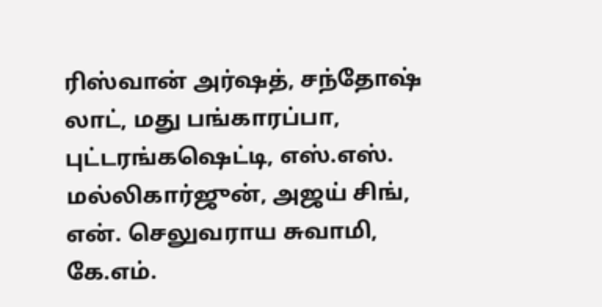ரிஸ்வான் அர்ஷத், சந்தோஷ் லாட், மது பங்காரப்பா, புட்டரங்கஷெட்டி, எஸ்.எஸ். மல்லிகார்ஜுன், அஜய் சிங், என். செலுவராய சுவாமி, கே.எம்.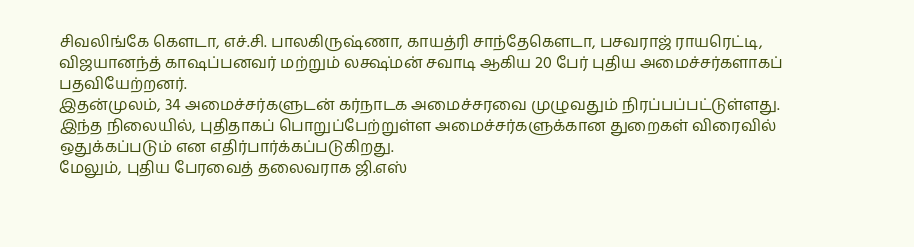சிவலிங்கே கௌடா, எச்.சி. பாலகிருஷ்ணா, காயத்ரி சாந்தேகௌடா, பசவராஜ் ராயரெட்டி, விஜயானந்த் காஷப்பனவர் மற்றும் லக்ஷ்மன் சவாடி ஆகிய 20 பேர் புதிய அமைச்சர்களாகப் பதவியேற்றனர்.
இதன்முலம், 34 அமைச்சர்களுடன் கர்நாடக அமைச்சரவை முழுவதும் நிரப்பப்பட்டுள்ளது. இந்த நிலையில், புதிதாகப் பொறுப்பேற்றுள்ள அமைச்சர்களுக்கான துறைகள் விரைவில் ஒதுக்கப்படும் என எதிர்பார்க்கப்படுகிறது.
மேலும், புதிய பேரவைத் தலைவராக ஜி.எஸ்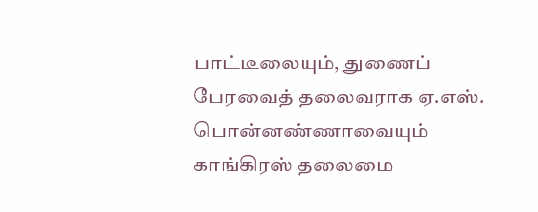பாட்டீலையும், துணைப் பேரவைத் தலைவராக ஏ.எஸ். பொன்னண்ணாவையும் காங்கிரஸ் தலைமை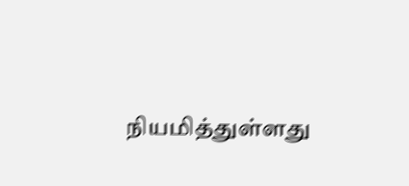நியமித்துள்ளது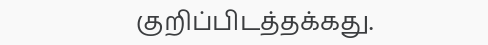குறிப்பிடத்தக்கது.